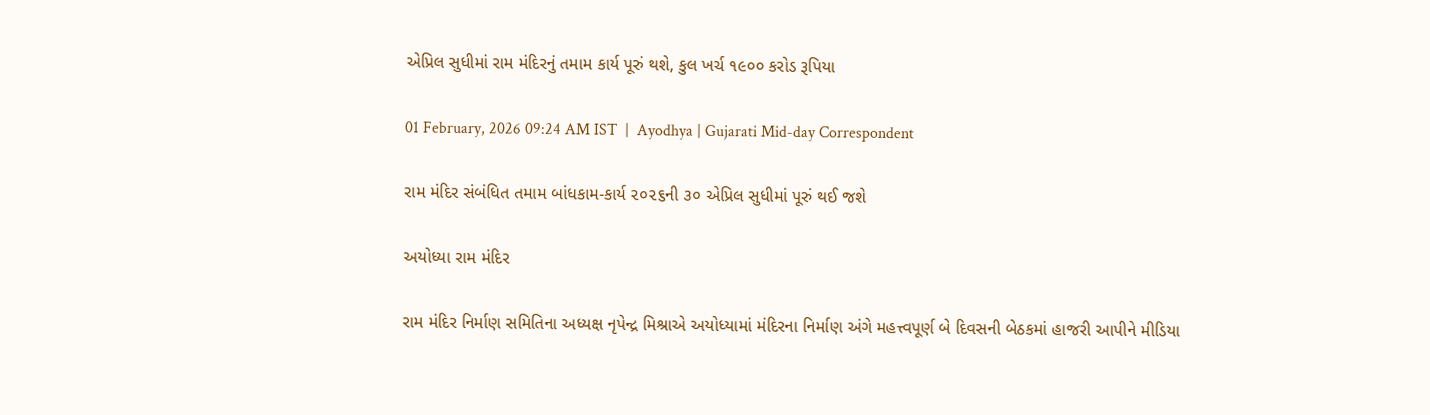એપ્રિલ સુધીમાં રામ મંદિરનું તમામ કાર્ય પૂરું થશે, કુલ ખર્ચ ૧૯૦૦ કરોડ રૂપિયા

01 February, 2026 09:24 AM IST  |  Ayodhya | Gujarati Mid-day Correspondent

રામ મંદિર સંબંધિત તમામ બાંધકામ-કાર્ય ૨૦૨૬ની ૩૦ એપ્રિલ સુધીમાં પૂરું થઈ જશે

અયોધ્યા રામ મંદિર

રામ મંદિર નિર્માણ સમિતિના અધ્યક્ષ નૃપેન્દ્ર મિશ્રાએ અયોધ્યામાં મંદિરના નિર્માણ અંગે મહત્ત્વપૂર્ણ બે દિવસની બેઠકમાં હાજરી આપીને મીડિયા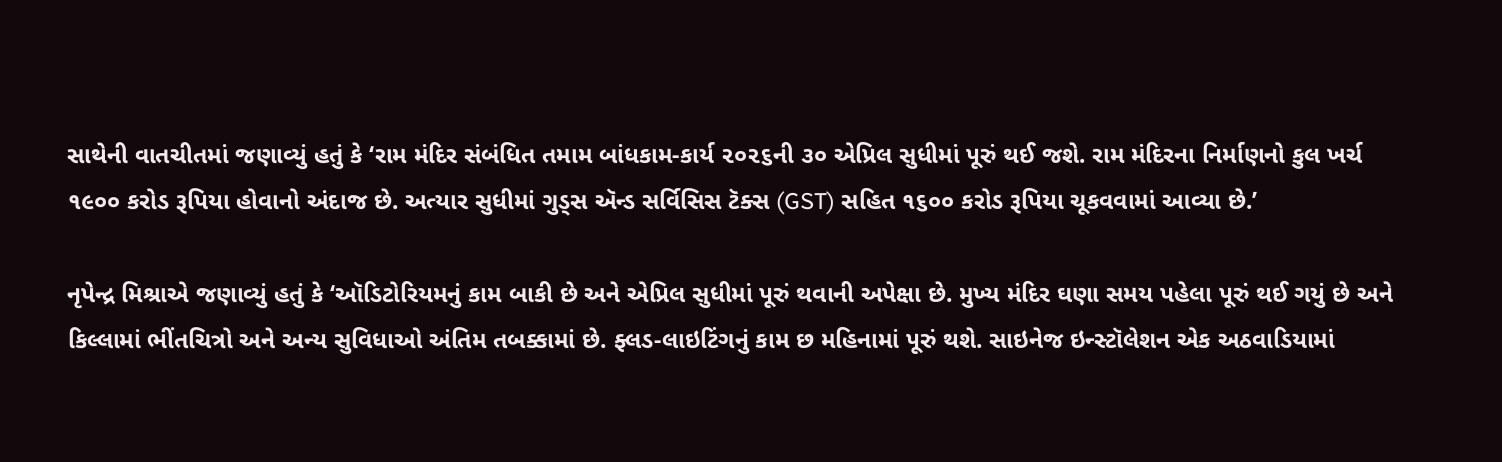સાથેની વાતચીતમાં જણાવ્યું હતું કે ‘રામ મંદિર સંબંધિત તમામ બાંધકામ-કાર્ય ૨૦૨૬ની ૩૦ એપ્રિલ સુધીમાં પૂરું થઈ જશે. રામ મંદિરના નિર્માણનો કુલ ખર્ચ ૧૯૦૦ કરોડ રૂપિયા હોવાનો અંદાજ છે. અત્યાર સુધીમાં ગુડ્સ ઍન્ડ સર્વિસિસ ટૅક્સ (GST) સહિત ૧૬૦૦ કરોડ રૂપિયા ચૂકવવામાં આવ્યા છે.’

નૃપેન્દ્ર મિશ્રાએ જણાવ્યું હતું કે ‘ઑડિટોરિયમનું કામ બાકી છે અને એપ્રિલ સુધીમાં પૂરું થવાની અપેક્ષા છે. મુખ્ય મંદિર ઘણા સમય પહેલા પૂરું થઈ ગયું છે અને કિલ્લામાં ભીંતચિત્રો અને અન્ય સુવિધાઓ અંતિમ તબક્કામાં છે. ફ્લડ-લાઇટિંગનું કામ છ મહિનામાં પૂરું થશે. સાઇનેજ ઇન્સ્ટૉલેશન એક અઠવાડિયામાં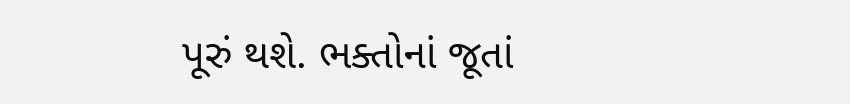પૂરું થશે. ભક્તોનાં જૂતાં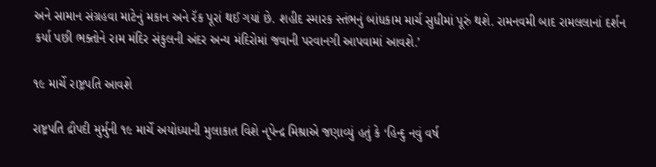અને સામાન સંગ્રહવા માટેનું મકાન અને રૅક પૂરાં થઈ ગયાં છે. શહીદ સ્મારક સ્તંભનું બાંધકામ માર્ચ સુધીમાં પૂરું થશે. રામનવમી બાદ રામલલાનાં દર્શન કર્યા પછી ભક્તોને રામ મંદિર સંકુલની અંદર અન્ય મંદિરોમાં જવાની પરવાનગી આપવામાં આવશે.’

૧૯ માર્ચે રાષ્ટ્રપતિ આવશે

રાષ્ટ્રપતિ દ્રૌપદી મુર્મુની ૧૯ માર્ચે અયોધ્યાની મુલાકાત વિશે નૃપેન્દ્ર મિશ્રાએ જણાવ્યું હતું કે ‘હિન્દુ નવું વર્ષ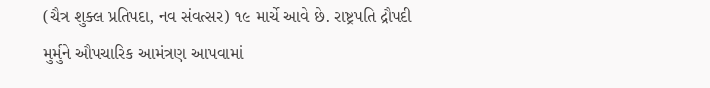(ચૈત્ર શુક્લ પ્રતિપદા, નવ સંવત્સર) ૧૯ માર્ચે આવે છે. રાષ્ટ્રપતિ દ્રૌપદી મુર્મુને ઔપચારિક આમંત્રણ આપવામાં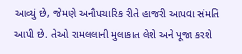આવ્યું છે, જેમણે અનૌપચારિક રીતે હાજરી આપવા સંમતિ આપી છે. તેઓ રામલલાની મુલાકાત લેશે અને પૂજા કરશે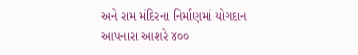અને રામ મંદિરના નિર્માણમાં યોગદાન આપનારા આશરે ૪૦૦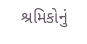શ્રમિકોનું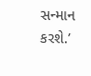સન્માન કરશે.’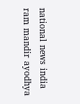national news india ram mandir ayodhya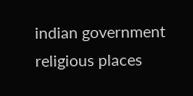indian government religious places